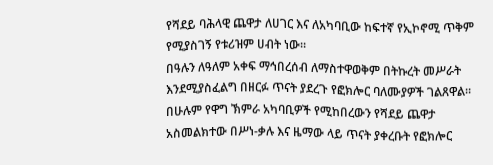የሻደይ ባሕላዊ ጨዋታ ለሀገር እና ለአካባቢው ከፍተኛ የኢኮኖሚ ጥቅም የሚያስገኝ የቱሪዝም ሀብት ነው።
በዓሉን ለዓለም አቀፍ ማኅበረሰብ ለማስተዋወቅም በትኩረት መሥራት እንደሚያስፈልግ በዘርፉ ጥናት ያደረጉ የፎክሎር ባለሙያዎች ገልጸዋል።
በሁሉም የዋግ ኽምራ አካባቢዎች የሚከበረውን የሻደይ ጨዋታ አስመልክተው በሥነ-ቃሉ እና ዜማው ላይ ጥናት ያቀረቡት የፎክሎር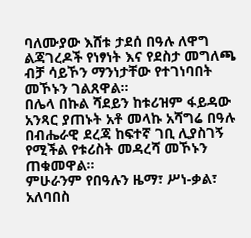ባለሙያው እሸቱ ታደሰ በዓሉ ለዋግ ልጃገረዶች የነፃነት እና የደስታ መግለጫ ብቻ ሳይኾን ማንነታቸው የተገነባበት መኾኑን ገልጸዋል።
በሌላ በኩል ሻደይን ከቱሪዝም ፋይዳው አንጻር ያጠኑት አቶ መላኩ አሻግሬ በዓሉ በብሔራዊ ደረጃ ከፍተኛ ገቢ ሊያስገኝ የሚችል የቱሪስት መዳረሻ መኾኑን ጠቁመዋል።
ምሁራንም የበዓሉን ዜማ፣ ሥነ-ቃል፣ አለባበስ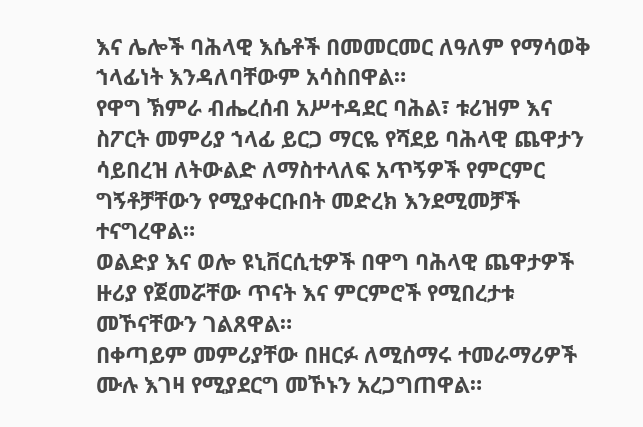እና ሌሎች ባሕላዊ እሴቶች በመመርመር ለዓለም የማሳወቅ ኀላፊነት እንዳለባቸውም አሳስበዋል።
የዋግ ኽምራ ብሔረሰብ አሥተዳደር ባሕል፣ ቱሪዝም እና ስፖርት መምሪያ ኀላፊ ይርጋ ማርዬ የሻደይ ባሕላዊ ጨዋታን ሳይበረዝ ለትውልድ ለማስተላለፍ አጥኝዎች የምርምር ግኝቶቻቸውን የሚያቀርቡበት መድረክ እንደሚመቻች ተናግረዋል።
ወልድያ እና ወሎ ዩኒቨርሲቲዎች በዋግ ባሕላዊ ጨዋታዎች ዙሪያ የጀመሯቸው ጥናት እና ምርምሮች የሚበረታቱ መኾናቸውን ገልጸዋል።
በቀጣይም መምሪያቸው በዘርፉ ለሚሰማሩ ተመራማሪዎች ሙሉ እገዛ የሚያደርግ መኾኑን አረጋግጠዋል።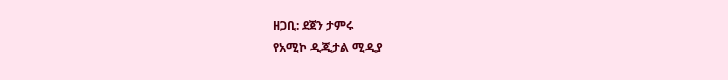ዘጋቢ: ደጀን ታምሩ
የአሚኮ ዲጂታል ሚዲያ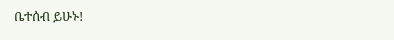ቤተሰብ ይሁኑ!